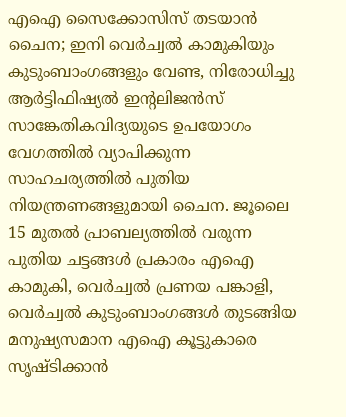എഐ സൈക്കോസിസ് തടയാൻ ചൈന; ഇനി വെർച്വൽ കാമുകിയും കുടുംബാംഗങ്ങളും വേണ്ട, നിരോധിച്ചു
ആർട്ടിഫിഷ്യൽ ഇന്റലിജൻസ് സാങ്കേതികവിദ്യയുടെ ഉപയോഗം വേഗത്തിൽ വ്യാപിക്കുന്ന സാഹചര്യത്തിൽ പുതിയ നിയന്ത്രണങ്ങളുമായി ചൈന. ജൂലൈ 15 മുതൽ പ്രാബല്യത്തിൽ വരുന്ന പുതിയ ചട്ടങ്ങൾ പ്രകാരം എഐ കാമുകി, വെർച്വൽ പ്രണയ പങ്കാളി, വെർച്വൽ കുടുംബാംഗങ്ങൾ തുടങ്ങിയ മനുഷ്യസമാന എഐ കൂട്ടുകാരെ സൃഷ്ടിക്കാൻ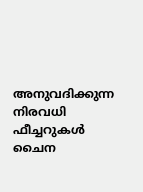അനുവദിക്കുന്ന നിരവധി ഫീച്ചറുകൾ ചൈന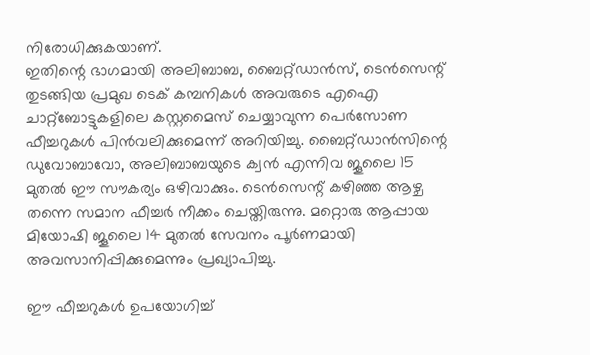നിരോധിക്കുകയാണ്.
ഇതിന്റെ ഭാഗമായി അലിബാബ, ബൈറ്റ്ഡാൻസ്, ടെൻസെന്റ് തുടങ്ങിയ പ്രമുഖ ടെക് കമ്പനികൾ അവരുടെ എഐ ചാറ്റ്ബോട്ടുകളിലെ കസ്റ്റമൈസ് ചെയ്യാവുന്ന പെർസോണ ഫീച്ചറുകൾ പിൻവലിക്കുമെന്ന് അറിയിച്ചു. ബൈറ്റ്ഡാൻസിന്റെ ഡുവോബാവോ, അലിബാബയുടെ ക്വൻ എന്നിവ ജൂലൈ 15 മുതൽ ഈ സൗകര്യം ഒഴിവാക്കും. ടെൻസെന്റ് കഴിഞ്ഞ ആഴ്ച തന്നെ സമാന ഫീച്ചർ നീക്കം ചെയ്തിരുന്നു. മറ്റൊരു ആപ്പായ മിയോഷി ജൂലൈ 14 മുതൽ സേവനം പൂർണമായി അവസാനിപ്പിക്കുമെന്നും പ്രഖ്യാപിച്ചു.

ഈ ഫീച്ചറുകൾ ഉപയോഗിച്ച്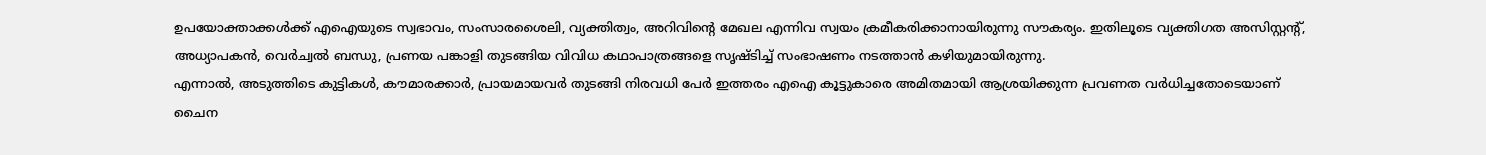ഉപയോക്താക്കൾക്ക് എഐയുടെ സ്വഭാവം, സംസാരശൈലി, വ്യക്തിത്വം, അറിവിന്റെ മേഖല എന്നിവ സ്വയം ക്രമീകരിക്കാനായിരുന്നു സൗകര്യം. ഇതിലൂടെ വ്യക്തിഗത അസിസ്റ്റന്റ്, അധ്യാപകൻ, വെർച്വൽ ബന്ധു, പ്രണയ പങ്കാളി തുടങ്ങിയ വിവിധ കഥാപാത്രങ്ങളെ സൃഷ്ടിച്ച് സംഭാഷണം നടത്താൻ കഴിയുമായിരുന്നു.
എന്നാൽ, അടുത്തിടെ കുട്ടികൾ, കൗമാരക്കാർ, പ്രായമായവർ തുടങ്ങി നിരവധി പേർ ഇത്തരം എഐ കൂട്ടുകാരെ അമിതമായി ആശ്രയിക്കുന്ന പ്രവണത വർധിച്ചതോടെയാണ് ചൈന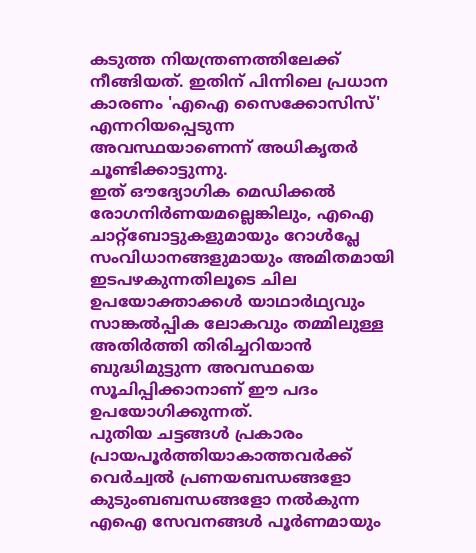കടുത്ത നിയന്ത്രണത്തിലേക്ക് നീങ്ങിയത്. ഇതിന് പിന്നിലെ പ്രധാന കാരണം 'എഐ സൈക്കോസിസ്' എന്നറിയപ്പെടുന്ന അവസ്ഥയാണെന്ന് അധികൃതർ ചൂണ്ടിക്കാട്ടുന്നു.
ഇത് ഔദ്യോഗിക മെഡിക്കൽ രോഗനിർണയമല്ലെങ്കിലും, എഐ ചാറ്റ്ബോട്ടുകളുമായും റോൾപ്ലേ സംവിധാനങ്ങളുമായും അമിതമായി ഇടപഴകുന്നതിലൂടെ ചില ഉപയോക്താക്കൾ യാഥാർഥ്യവും സാങ്കൽപ്പിക ലോകവും തമ്മിലുള്ള അതിർത്തി തിരിച്ചറിയാൻ ബുദ്ധിമുട്ടുന്ന അവസ്ഥയെ സൂചിപ്പിക്കാനാണ് ഈ പദം ഉപയോഗിക്കുന്നത്.
പുതിയ ചട്ടങ്ങൾ പ്രകാരം പ്രായപൂർത്തിയാകാത്തവർക്ക് വെർച്വൽ പ്രണയബന്ധങ്ങളോ കുടുംബബന്ധങ്ങളോ നൽകുന്ന എഐ സേവനങ്ങൾ പൂർണമായും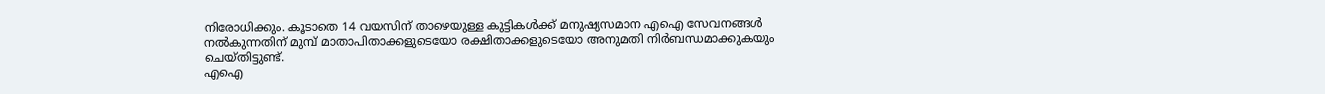നിരോധിക്കും. കൂടാതെ 14 വയസിന് താഴെയുള്ള കുട്ടികൾക്ക് മനുഷ്യസമാന എഐ സേവനങ്ങൾ നൽകുന്നതിന് മുമ്പ് മാതാപിതാക്കളുടെയോ രക്ഷിതാക്കളുടെയോ അനുമതി നിർബന്ധമാക്കുകയും ചെയ്തിട്ടുണ്ട്.
എഐ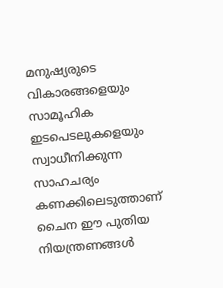മനുഷ്യരുടെ വികാരങ്ങളെയും സാമൂഹിക ഇടപെടലുകളെയും സ്വാധീനിക്കുന്ന സാഹചര്യം കണക്കിലെടുത്താണ് ചൈന ഈ പുതിയ നിയന്ത്രണങ്ങൾ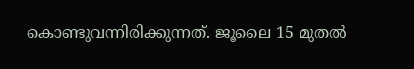കൊണ്ടുവന്നിരിക്കുന്നത്. ജൂലൈ 15 മുതൽ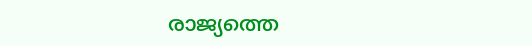രാജ്യത്തെ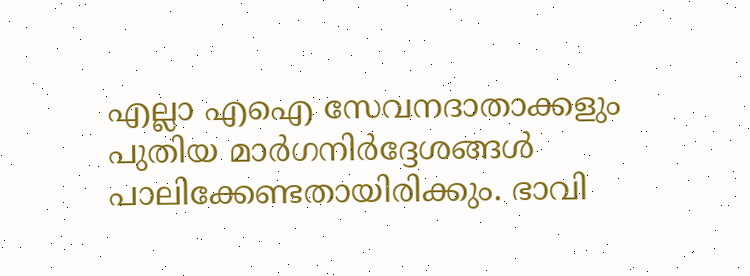എല്ലാ എഐ സേവനദാതാക്കളും പുതിയ മാർഗനിർദ്ദേശങ്ങൾ പാലിക്കേണ്ടതായിരിക്കും. ഭാവി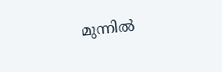മുന്നിൽ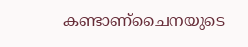കണ്ടാണ്ചൈനയുടെ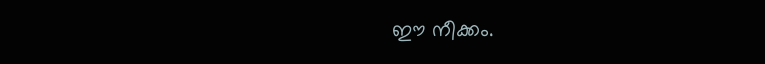ഈ നീക്കം.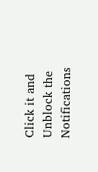Click it and Unblock the Notifications